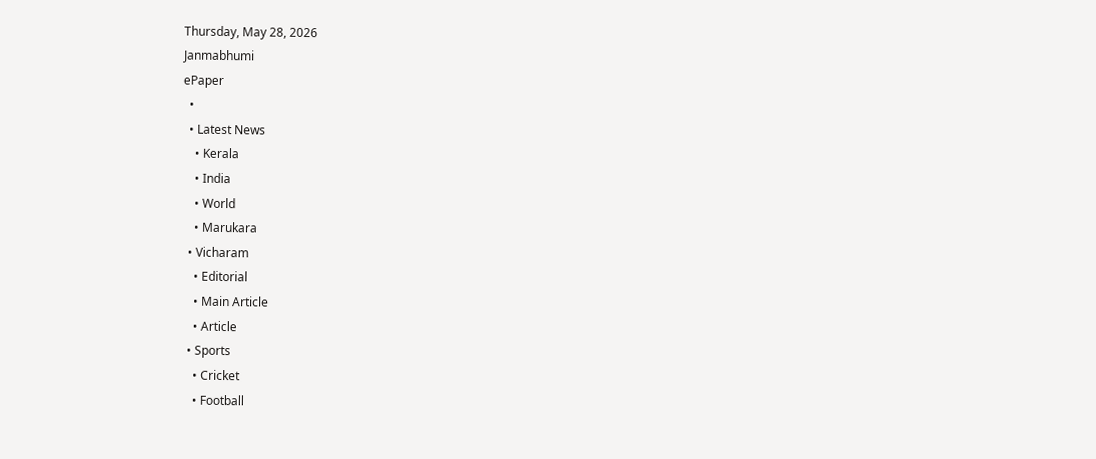Thursday, May 28, 2026
Janmabhumi
ePaper
  •
  • Latest News
    • Kerala
    • India
    • World
    • Marukara
  • Vicharam
    • Editorial
    • Main Article
    • Article
  • Sports
    • Cricket
    • Football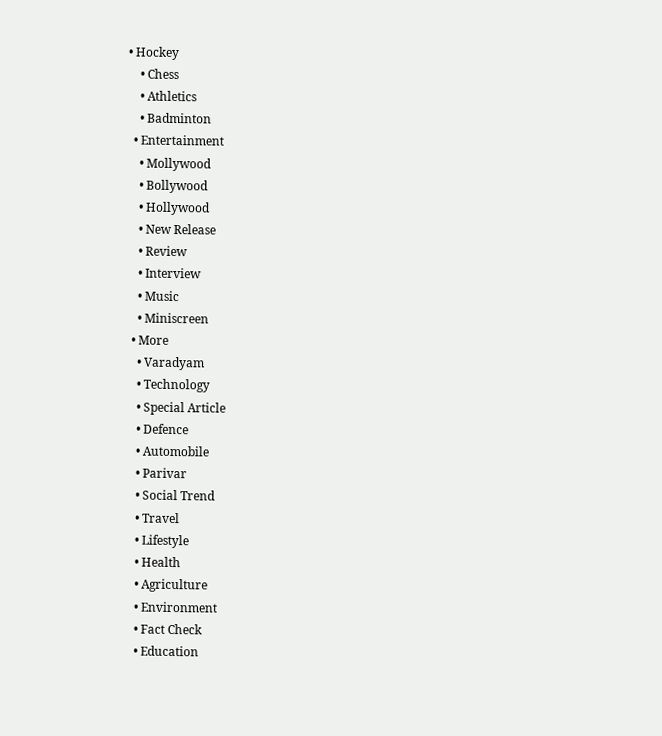• Hockey
    • Chess
    • Athletics
    • Badminton
  • Entertainment
    • Mollywood
    • Bollywood
    • Hollywood
    • New Release
    • Review
    • Interview
    • Music
    • Miniscreen
  • More
    • Varadyam
    • Technology
    • Special Article
    • Defence
    • Automobile
    • Parivar
    • Social Trend
    • Travel
    • Lifestyle
    • Health
    • Agriculture
    • Environment
    • Fact Check
    • Education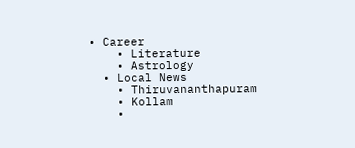• Career
    • Literature
    • Astrology
  • Local News
    • Thiruvananthapuram
    • Kollam
    •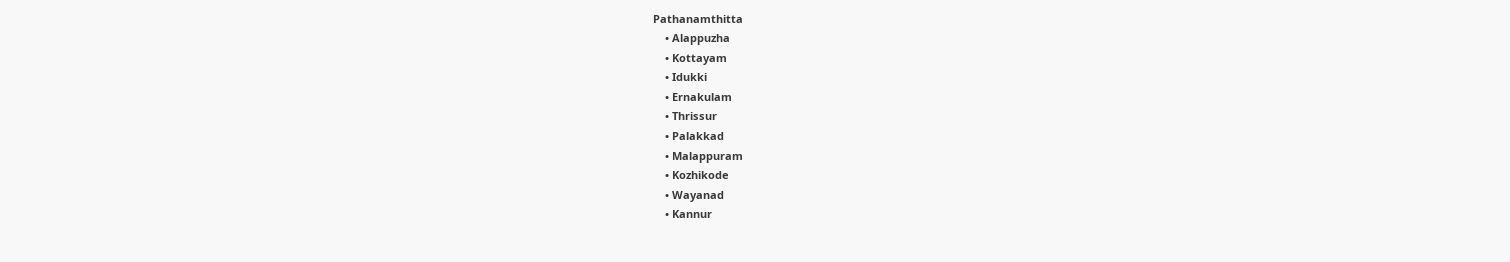Pathanamthitta
    • Alappuzha
    • Kottayam
    • Idukki
    • Ernakulam
    • Thrissur
    • Palakkad
    • Malappuram
    • Kozhikode
    • Wayanad
    • Kannur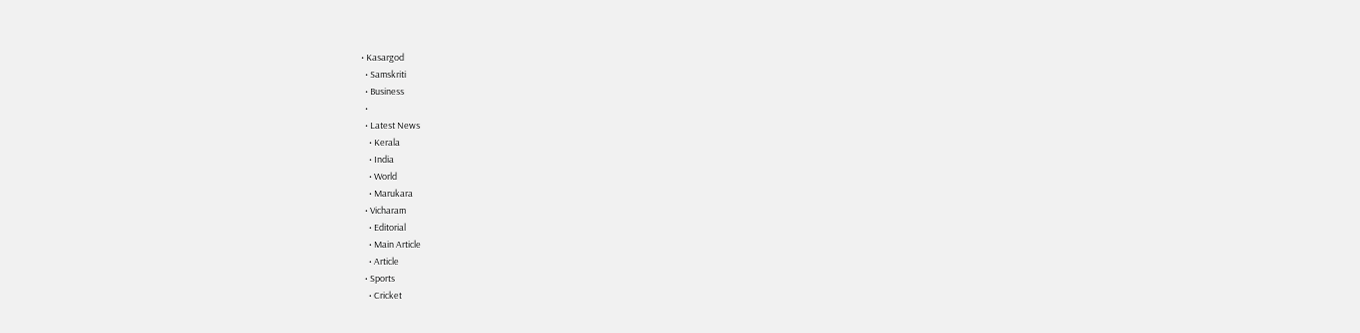• Kasargod
  • Samskriti
  • Business
  •
  • Latest News
    • Kerala
    • India
    • World
    • Marukara
  • Vicharam
    • Editorial
    • Main Article
    • Article
  • Sports
    • Cricket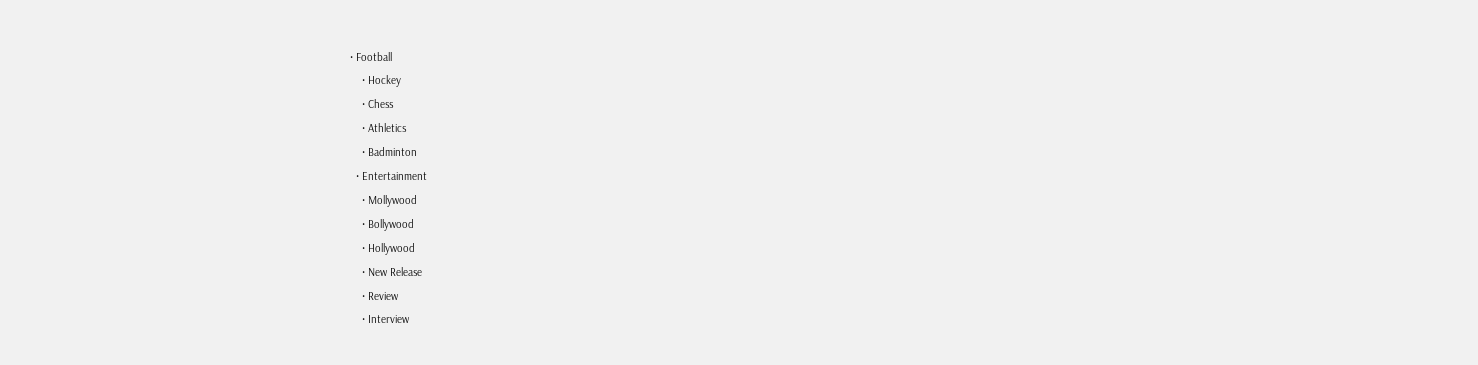• Football
    • Hockey
    • Chess
    • Athletics
    • Badminton
  • Entertainment
    • Mollywood
    • Bollywood
    • Hollywood
    • New Release
    • Review
    • Interview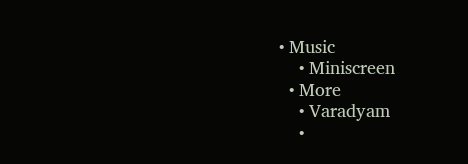• Music
    • Miniscreen
  • More
    • Varadyam
    •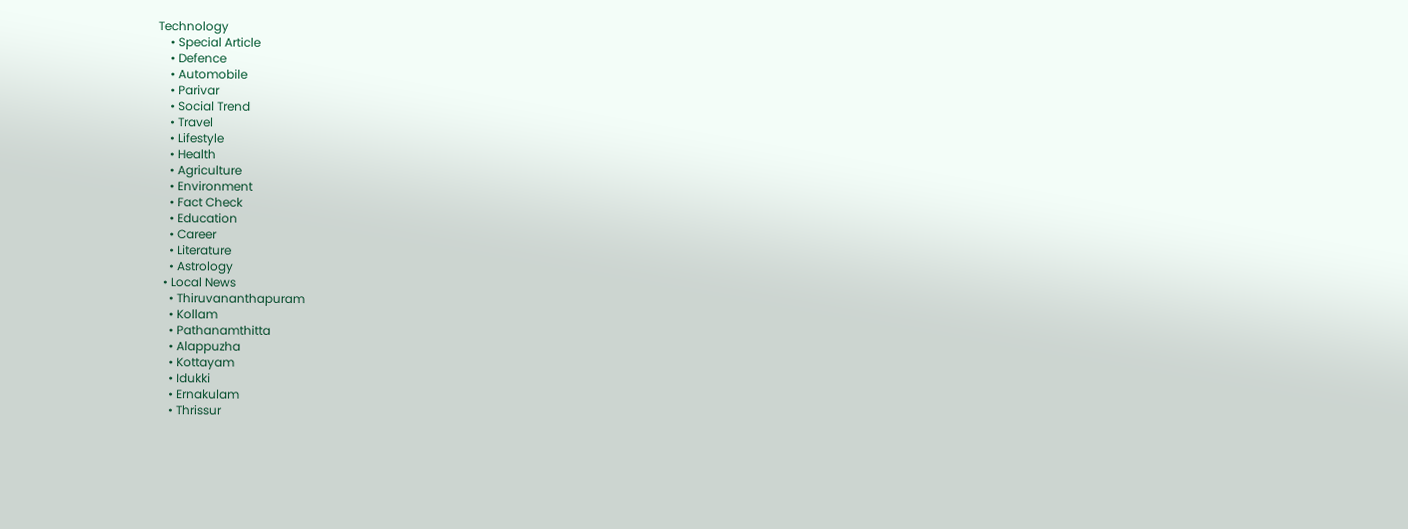Technology
    • Special Article
    • Defence
    • Automobile
    • Parivar
    • Social Trend
    • Travel
    • Lifestyle
    • Health
    • Agriculture
    • Environment
    • Fact Check
    • Education
    • Career
    • Literature
    • Astrology
  • Local News
    • Thiruvananthapuram
    • Kollam
    • Pathanamthitta
    • Alappuzha
    • Kottayam
    • Idukki
    • Ernakulam
    • Thrissur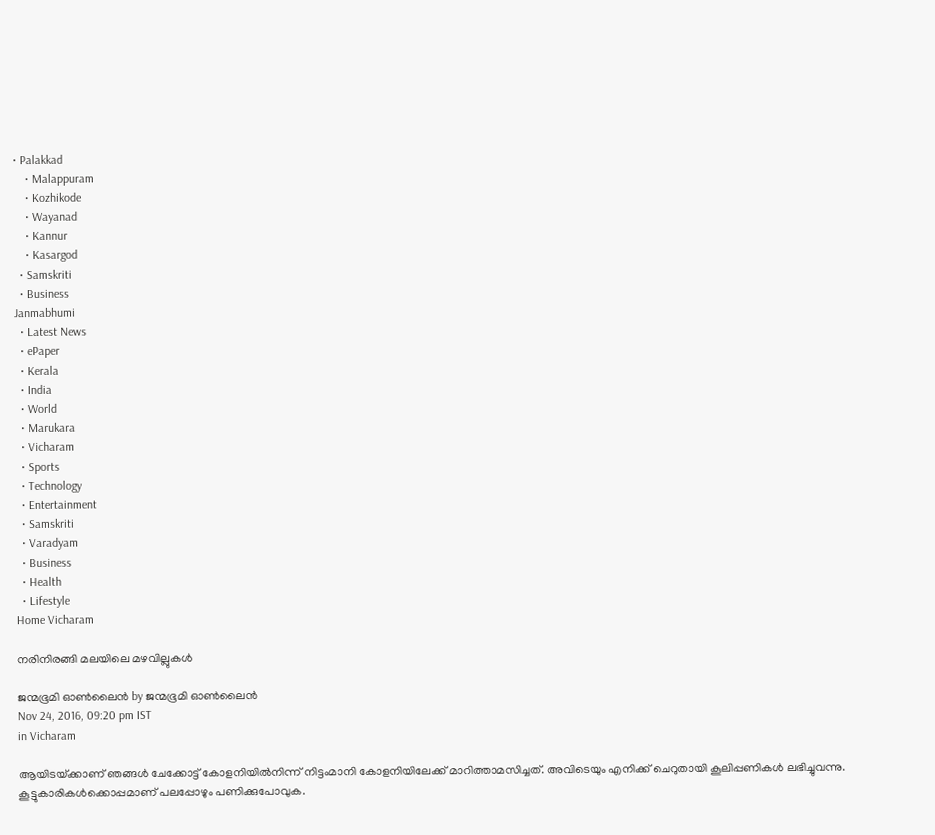• Palakkad
    • Malappuram
    • Kozhikode
    • Wayanad
    • Kannur
    • Kasargod
  • Samskriti
  • Business
Janmabhumi
  • Latest News
  • ePaper
  • Kerala
  • India
  • World
  • Marukara
  • Vicharam
  • Sports
  • Technology
  • Entertainment
  • Samskriti
  • Varadyam
  • Business
  • Health
  • Lifestyle
Home Vicharam

നരിനിരങ്ങി മലയിലെ മഴവില്ലുകള്‍

ജന്മഭൂമി ഓണ്‍ലൈന്‍ by ജന്മഭൂമി ഓണ്‍ലൈന്‍
Nov 24, 2016, 09:20 pm IST
in Vicharam

ആയിടയ്‌ക്കാണ് ഞങ്ങള്‍ ചേക്കോട്ട് കോളനിയില്‍നിന്ന് നിട്ടംമാനി കോളനിയിലേക്ക് മാറിത്താമസിച്ചത്. അവിടെയും എനിക്ക് ചെറുതായി കൂലിപ്പണികള്‍ ലഭിച്ചുവന്നു. കൂട്ടുകാരികള്‍ക്കൊപ്പമാണ് പലപ്പോഴും പണിക്കുപോവുക.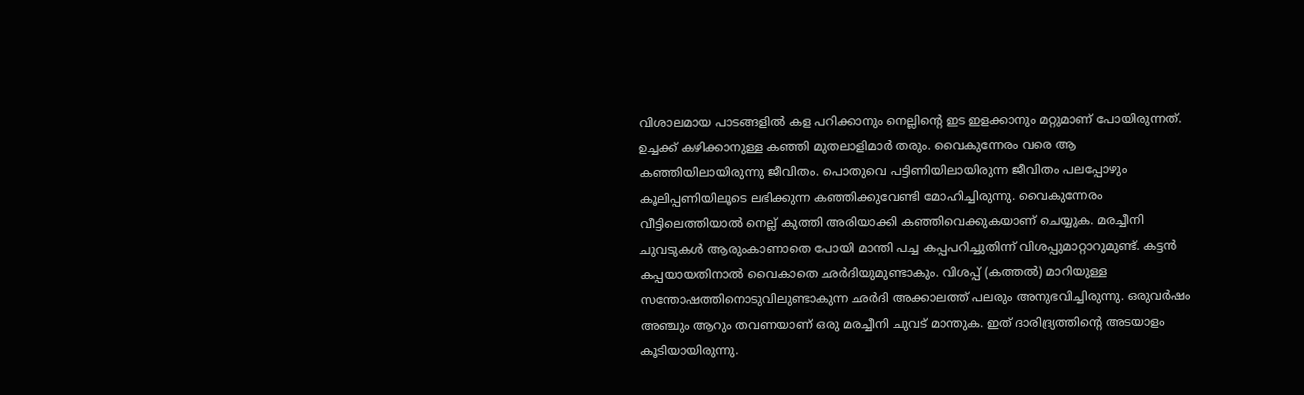വിശാലമായ പാടങ്ങളില്‍ കള പറിക്കാനും നെല്ലിന്റെ ഇട ഇളക്കാനും മറ്റുമാണ് പോയിരുന്നത്. ഉച്ചക്ക് കഴിക്കാനുള്ള കഞ്ഞി മുതലാളിമാര്‍ തരും. വൈകുന്നേരം വരെ ആ കഞ്ഞിയിലായിരുന്നു ജീവിതം. പൊതുവെ പട്ടിണിയിലായിരുന്ന ജീവിതം പലപ്പോഴും കൂലിപ്പണിയിലൂടെ ലഭിക്കുന്ന കഞ്ഞിക്കുവേണ്ടി മോഹിച്ചിരുന്നു. വൈകുന്നേരം വീട്ടിലെത്തിയാല്‍ നെല്ല് കുത്തി അരിയാക്കി കഞ്ഞിവെക്കുകയാണ് ചെയ്യുക. മരച്ചീനി ചുവടുകള്‍ ആരുംകാണാതെ പോയി മാന്തി പച്ച കപ്പപറിച്ചുതിന്ന് വിശപ്പുമാറ്റാറുമുണ്ട്. കട്ടന്‍ കപ്പയായതിനാല്‍ വൈകാതെ ഛര്‍ദിയുമുണ്ടാകും. വിശപ്പ് (കത്തല്‍) മാറിയുള്ള സന്തോഷത്തിനൊടുവിലുണ്ടാകുന്ന ഛര്‍ദി അക്കാലത്ത് പലരും അനുഭവിച്ചിരുന്നു. ഒരുവര്‍ഷം അഞ്ചും ആറും തവണയാണ് ഒരു മരച്ചീനി ചുവട് മാന്തുക. ഇത് ദാരിദ്ര്യത്തിന്റെ അടയാളം കൂടിയായിരുന്നു.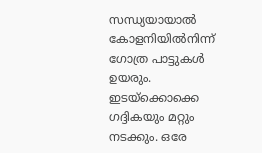സന്ധ്യയായാല്‍ കോളനിയില്‍നിന്ന് ഗോത്ര പാട്ടുകള്‍ ഉയരും. ഇടയ്‌ക്കൊക്കെ ഗദ്ദികയും മറ്റും നടക്കും. ഒരേ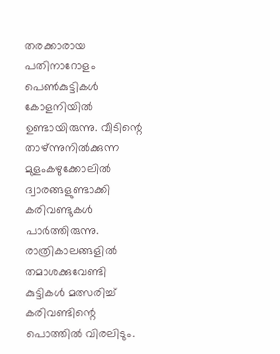തരക്കാരായ പതിനാറോളം പെണ്‍കുട്ടികള്‍ കോളനിയില്‍ ഉണ്ടായിരുന്നു. വീടിന്റെ താഴ്ന്നുനില്‍ക്കുന്ന മുളംകഴുക്കോലില്‍ ദ്വാരങ്ങളുണ്ടാക്കി കരിവണ്ടുകള്‍ പാര്‍ത്തിരുന്നു. രാത്രികാലങ്ങളില്‍ തമാശക്കുവേണ്ടി കുട്ടികള്‍ മത്സരിച്ച് കരിവണ്ടിന്റെ പൊത്തില്‍ വിരലിടും.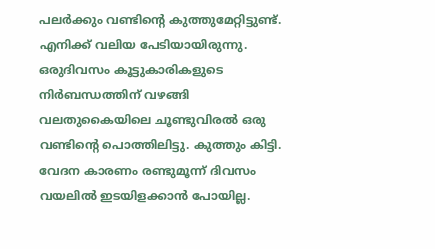പലര്‍ക്കും വണ്ടിന്റെ കുത്തുമേറ്റിട്ടുണ്ട്. എനിക്ക് വലിയ പേടിയായിരുന്നു. ഒരുദിവസം കൂട്ടുകാരികളുടെ നിര്‍ബന്ധത്തിന് വഴങ്ങി വലതുകൈയിലെ ചൂണ്ടുവിരല്‍ ഒരു വണ്ടിന്റെ പൊത്തിലിട്ടു. കുത്തും കിട്ടി. വേദന കാരണം രണ്ടുമൂന്ന് ദിവസം വയലില്‍ ഇടയിളക്കാന്‍ പോയില്ല.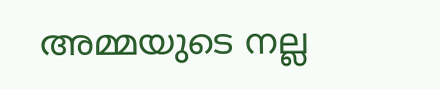അമ്മയുടെ നല്ല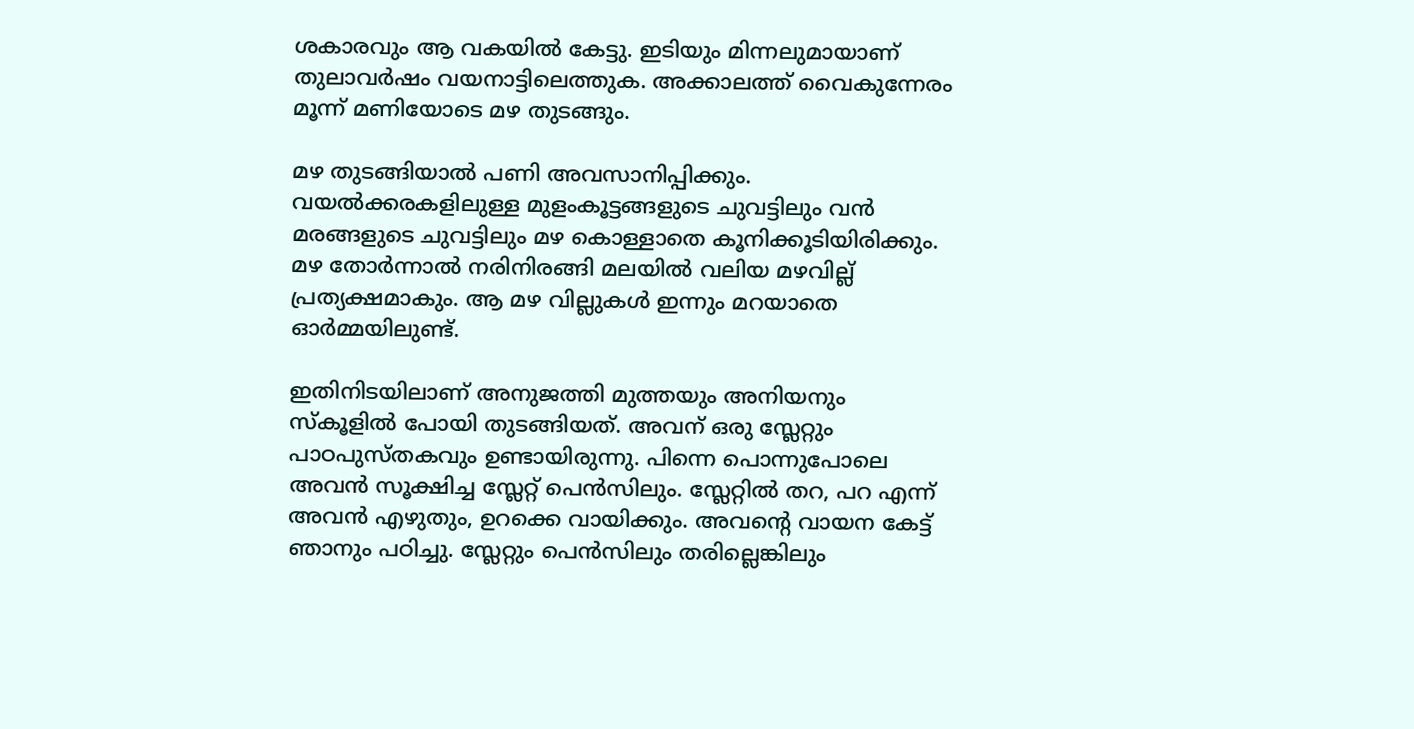ശകാരവും ആ വകയില്‍ കേട്ടു. ഇടിയും മിന്നലുമായാണ് തുലാവര്‍ഷം വയനാട്ടിലെത്തുക. അക്കാലത്ത് വൈകുന്നേരം മൂന്ന് മണിയോടെ മഴ തുടങ്ങും.

മഴ തുടങ്ങിയാല്‍ പണി അവസാനിപ്പിക്കും. വയല്‍ക്കരകളിലുള്ള മുളംകൂട്ടങ്ങളുടെ ചുവട്ടിലും വന്‍ മരങ്ങളുടെ ചുവട്ടിലും മഴ കൊള്ളാതെ കൂനിക്കൂടിയിരിക്കും. മഴ തോര്‍ന്നാല്‍ നരിനിരങ്ങി മലയില്‍ വലിയ മഴവില്ല് പ്രത്യക്ഷമാകും. ആ മഴ വില്ലുകള്‍ ഇന്നും മറയാതെ ഓര്‍മ്മയിലുണ്ട്.

ഇതിനിടയിലാണ് അനുജത്തി മുത്തയും അനിയനും സ്‌കൂളില്‍ പോയി തുടങ്ങിയത്. അവന് ഒരു സ്ലേറ്റും പാഠപുസ്തകവും ഉണ്ടായിരുന്നു. പിന്നെ പൊന്നുപോലെ അവന്‍ സൂക്ഷിച്ച സ്ലേറ്റ് പെന്‍സിലും. സ്ലേറ്റില്‍ തറ, പറ എന്ന് അവന്‍ എഴുതും, ഉറക്കെ വായിക്കും. അവന്റെ വായന കേട്ട് ഞാനും പഠിച്ചു. സ്ലേറ്റും പെന്‍സിലും തരില്ലെങ്കിലും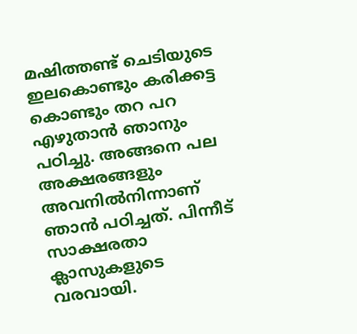മഷിത്തണ്ട് ചെടിയുടെ ഇലകൊണ്ടും കരിക്കട്ട കൊണ്ടും തറ പറ എഴുതാന്‍ ഞാനും പഠിച്ചു. അങ്ങനെ പല അക്ഷരങ്ങളും അവനില്‍നിന്നാണ് ഞാന്‍ പഠിച്ചത്. പിന്നീട് സാക്ഷരതാ ക്ലാസുകളുടെ വരവായി.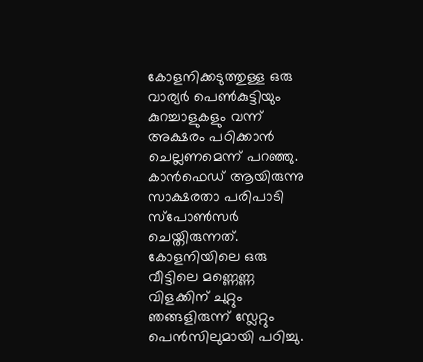കോളനിക്കടുത്തുള്ള ഒരു വാര്യര്‍ പെണ്‍കുട്ടിയും കുറച്ചാളുകളും വന്ന് അക്ഷരം പഠിക്കാന്‍ ചെല്ലണമെന്ന് പറഞ്ഞു. കാന്‍ഫെഡ് ആയിരുന്നു സാക്ഷരതാ പരിപാടി സ്‌പോണ്‍സര്‍ ചെയ്തിരുന്നത്. കോളനിയിലെ ഒരു വീട്ടിലെ മണ്ണെണ്ണ വിളക്കിന് ചുറ്റും ഞങ്ങളിരുന്ന് സ്ലേറ്റും പെന്‍സിലുമായി പഠിച്ചു.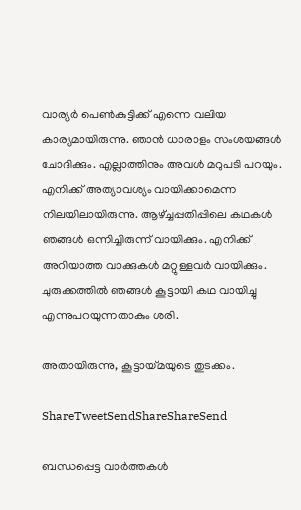വാര്യര്‍ പെണ്‍കുട്ടിക്ക് എന്നെ വലിയ കാര്യമായിരുന്നു. ഞാന്‍ ധാരാളം സംശയങ്ങള്‍ ചോദിക്കും. എല്ലാത്തിനും അവള്‍ മറുപടി പറയും. എനിക്ക് അത്യാവശ്യം വായിക്കാമെന്ന നിലയിലായിരുന്നു. ആഴ്‌ച്ചപ്പതിപ്പിലെ കഥകള്‍ ഞങ്ങള്‍ ഒന്നിച്ചിരുന്ന് വായിക്കും. എനിക്ക് അറിയാത്ത വാക്കുകള്‍ മറ്റുള്ളവര്‍ വായിക്കും. ചുരുക്കത്തില്‍ ഞങ്ങള്‍ കൂട്ടായി കഥ വായിച്ചു എന്നുപറയുന്നതാകും ശരി.

അതായിരുന്നു, കൂട്ടായ്‌മയുടെ തുടക്കം.

ShareTweetSendShareShareSend

ബന്ധപ്പെട്ട വാര്‍ത്തകള്‍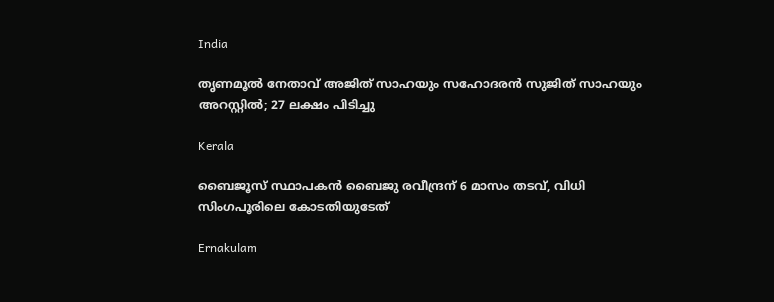India

തൃണമൂല്‍ നേതാവ് അജിത് സാഹയും സഹോദരന്‍ സുജിത് സാഹയും അറസ്റ്റില്‍; 27 ലക്ഷം പിടിച്ചു

Kerala

ബൈജൂസ് സ്ഥാപകന്‍ ബൈജു രവീന്ദ്രന് 6 മാസം തടവ്, വിധി സിംഗപൂരിലെ കോടതിയുടേത്

Ernakulam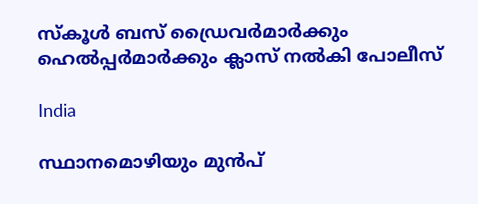സ്കൂൾ ബസ് ഡ്രൈവർമാർക്കും ഹെൽപ്പർമാർക്കും ക്ലാസ് നൽകി പോലീസ്

India

സ്ഥാനമൊഴിയും മുൻപ്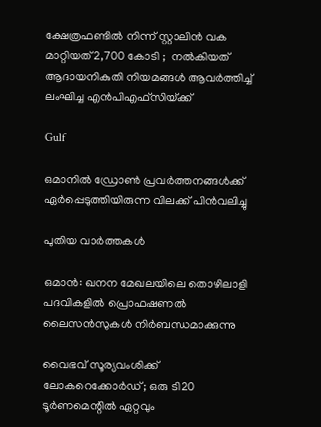ക്ഷേത്രഫണ്ടിൽ നിന്ന് സ്റ്റാലിൻ വക മാറ്റിയത് 2,700 കോടി ;  നൽകിയത് ആദായനികുതി നിയമങ്ങൾ ആവർത്തിച്ച് ലംഘിച്ച എൻ‌പി‌എഫ്‌സിയ്‌ക്ക്

Gulf

ഒമാനിൽ ഡ്രോൺ പ്രവർത്തനങ്ങൾക്ക് ഏർപ്പെടുത്തിയിരുന്ന വിലക്ക് പിൻവലിച്ചു

പുതിയ വാര്‍ത്തകള്‍

ഒമാൻ: ഖനന മേഖലയിലെ തൊഴിലാളി പദവികളിൽ പ്രൊഫഷണൽ ലൈസൻസുകൾ നിർബന്ധമാക്കുന്നു

വൈഭവ് സൂര്യവംശിക്ക് ലോകറെക്കോര്‍ഡ്; ഒരു ടി20 ടൂര്‍ണമെന്റില്‍ ഏറ്റവും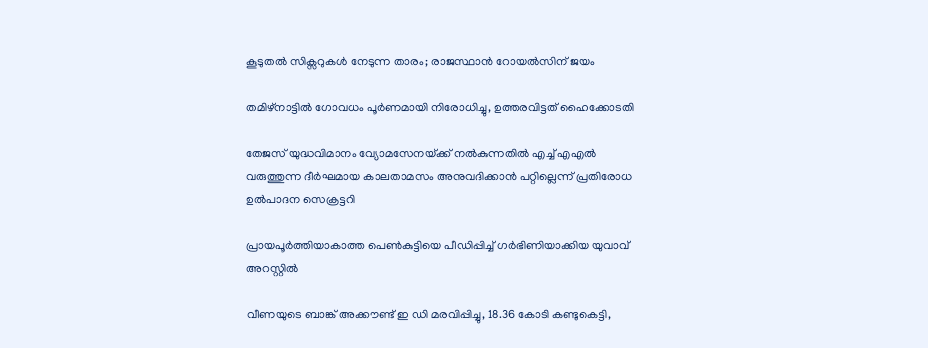കൂടുതല്‍ സിക്സറുകള്‍ നേടുന്ന താരം; രാജസ്ഥാന്‍ റോയല്‍സിന് ജയം

തമിഴ്‌നാട്ടില്‍ ഗോവധം പൂര്‍ണമായി നിരോധിച്ചു, ഉത്തരവിട്ടത് ഹൈക്കോടതി

തേജസ് യുദ്ധവിമാനം വ്യോമസേനയ്‌ക്ക് നല്‍കുന്നതില്‍ എച്ച് എഎല്‍ വരുത്തുന്ന ദീര്‍ഘമായ കാലതാമസം അനുവദിക്കാന്‍ പറ്റില്ലെന്ന് പ്രതിരോധ ഉല്‍പാദന സെക്രട്ടറി

പ്രായപൂര്‍ത്തിയാകാത്ത പെണ്‍കുട്ടിയെ പീഡിപ്പിച്ച് ഗര്‍ഭിണിയാക്കിയ യുവാവ് അറസ്റ്റില്‍

വീണയുടെ ബാങ്ക് അക്കൗണ്ട് ഇ ഡി മരവിപ്പിച്ചു, 18.36 കോടി കണ്ടുകെട്ടി,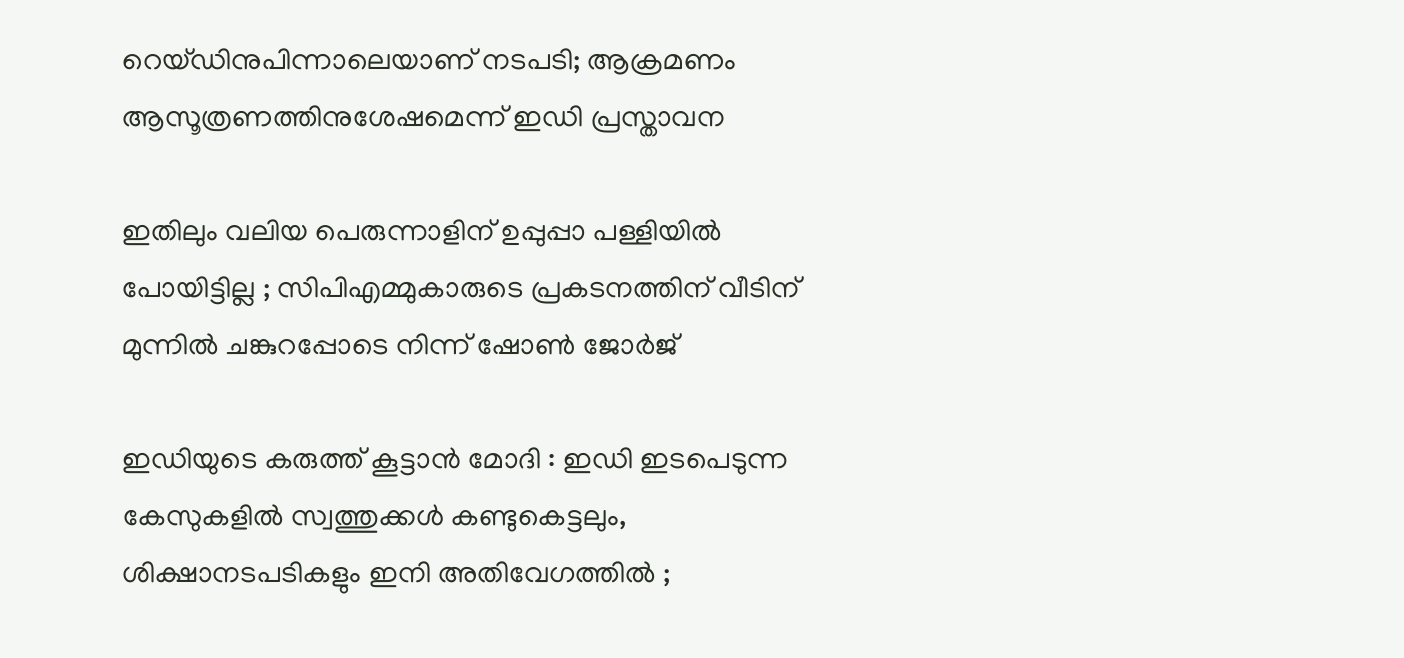റെയ്ഡിനുപിന്നാലെയാണ് നടപടി; ആക്രമണം ആസൂത്രണത്തിനുശേഷമെന്ന് ഇഡി പ്രസ്താവന

ഇതിലും വലിയ പെരുന്നാളിന് ഉപ്പുപ്പാ പള്ളിയിൽ പോയിട്ടില്ല ; സിപിഎമ്മുകാരുടെ പ്രകടനത്തിന് വീടിന് മുന്നിൽ ചങ്കുറപ്പോടെ നിന്ന് ഷോൺ ജോർജ്

ഇഡിയുടെ കരുത്ത് കൂട്ടാൻ മോദി : ഇഡി ഇടപെടുന്ന കേസുകളിൽ സ്വത്തുക്കൾ കണ്ടുകെട്ടലും, ശിക്ഷാനടപടികളും ഇനി അതിവേഗത്തിൽ ;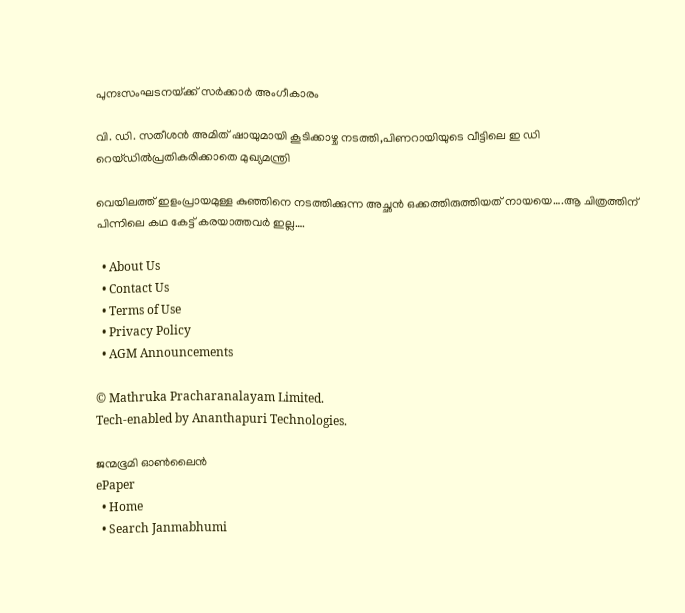പുനഃസംഘടനയ്‌ക്ക് സർക്കാർ അംഗീകാരം

വി. ഡി. സതീശന്‍ അമിത് ഷായുമായി കൂടിക്കാഴ്ച നടത്തി,പിണറായിയുടെ വീട്ടിലെ ഇ ഡി റെയ്ഡില്‍പ്രതികരിക്കാതെ മുഖ്യമന്ത്രി

വെയിലത്ത് ഇളംപ്രായമുള്ള കുഞ്ഞിനെ നടത്തിക്കുന്ന അച്ഛന്‍ ഒക്കത്തിരുത്തിയത് നായയെ….ആ ചിത്രത്തിന് പിന്നിലെ കഥ കേട്ട് കരയാത്തവര്‍ ഇല്ല….

  • About Us
  • Contact Us
  • Terms of Use
  • Privacy Policy
  • AGM Announcements

© Mathruka Pracharanalayam Limited.
Tech-enabled by Ananthapuri Technologies.

ജന്മഭൂമി ഓണ്‍ലൈന്‍
ePaper
  • Home
  • Search Janmabhumi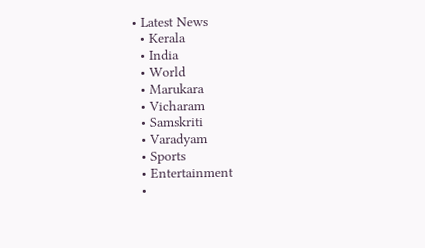• Latest News
  • Kerala
  • India
  • World
  • Marukara
  • Vicharam
  • Samskriti
  • Varadyam
  • Sports
  • Entertainment
  •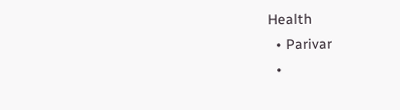Health
  • Parivar
  •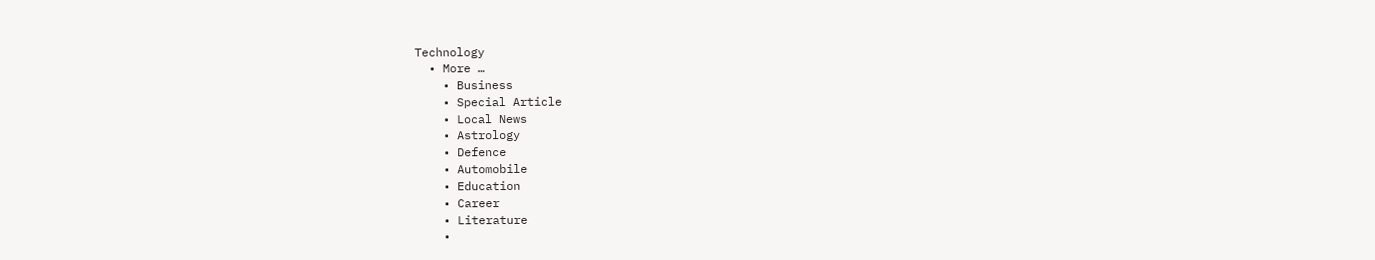Technology
  • More …
    • Business
    • Special Article
    • Local News
    • Astrology
    • Defence
    • Automobile
    • Education
    • Career
    • Literature
    •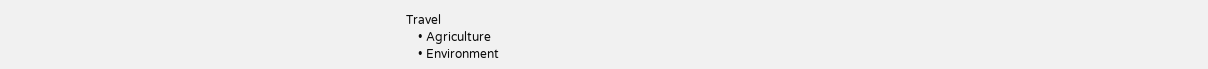Travel
    • Agriculture
    • Environment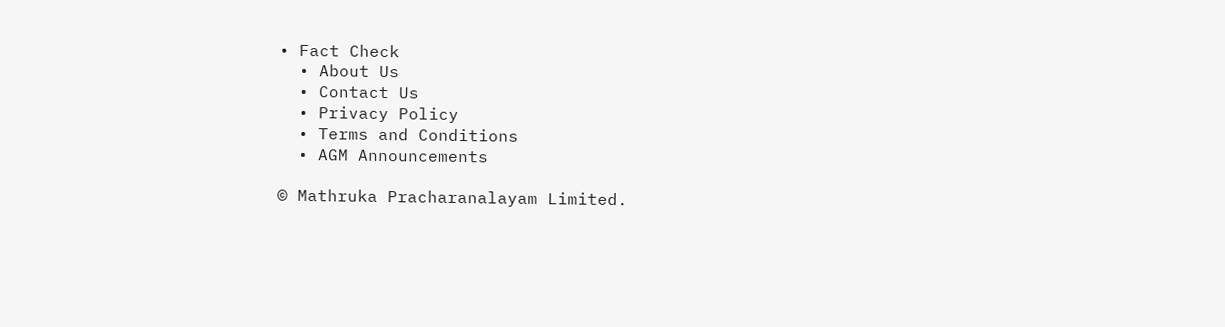• Fact Check
  • About Us
  • Contact Us
  • Privacy Policy
  • Terms and Conditions
  • AGM Announcements

© Mathruka Pracharanalayam Limited.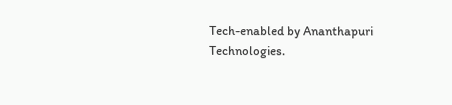Tech-enabled by Ananthapuri Technologies.